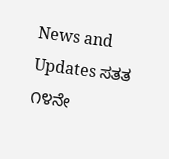News and Updates ಸತತ ೧೪ನೇ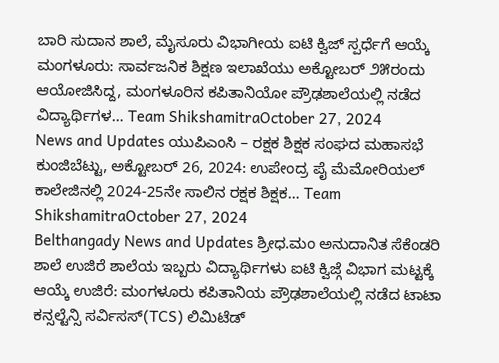ಬಾರಿ ಸುದಾನ ಶಾಲೆ, ಮೈಸೂರು ವಿಭಾಗೀಯ ಐಟಿ ಕ್ವಿಜ್ ಸ್ಪರ್ಧೆಗೆ ಆಯ್ಕೆ ಮಂಗಳೂರು: ಸಾರ್ವಜನಿಕ ಶಿಕ್ಷಣ ಇಲಾಖೆಯು ಅಕ್ಟೋಬರ್ ೨೫ರಂದು ಆಯೋಜಿಸಿದ್ದ, ಮಂಗಳೂರಿನ ಕಪಿತಾನಿಯೋ ಪ್ರೌಢಶಾಲೆಯಲ್ಲಿ ನಡೆದ ವಿದ್ಯಾರ್ಥಿಗಳ… Team ShikshamitraOctober 27, 2024
News and Updates ಯುಪಿಎಂಸಿ – ರಕ್ಷಕ ಶಿಕ್ಷಕ ಸಂಘದ ಮಹಾಸಭೆ ಕುಂಜಿಬೆಟ್ಟು, ಅಕ್ಟೋಬರ್ 26, 2024: ಉಪೇಂದ್ರ ಪೈ ಮೆಮೋರಿಯಲ್ ಕಾಲೇಜಿನಲ್ಲಿ 2024-25ನೇ ಸಾಲಿನ ರಕ್ಷಕ ಶಿಕ್ಷಕ… Team ShikshamitraOctober 27, 2024
Belthangady News and Updates ಶ್ರೀಧ.ಮಂ ಅನುದಾನಿತ ಸೆಕೆಂಡರಿ ಶಾಲೆ ಉಜಿರೆ ಶಾಲೆಯ ಇಬ್ಬರು ವಿದ್ಯಾರ್ಥಿಗಳು ಐಟಿ ಕ್ವಿಜ್ಗೆ ವಿಭಾಗ ಮಟ್ಟಕ್ಕೆ ಆಯ್ಕೆ ಉಜಿರೆ: ಮಂಗಳೂರು ಕಪಿತಾನಿಯ ಪ್ರೌಢಶಾಲೆಯಲ್ಲಿ ನಡೆದ ಟಾಟಾ ಕನ್ಸಲ್ಟೆನ್ಸಿ ಸರ್ವಿಸಸ್(TCS) ಲಿಮಿಟೆಡ್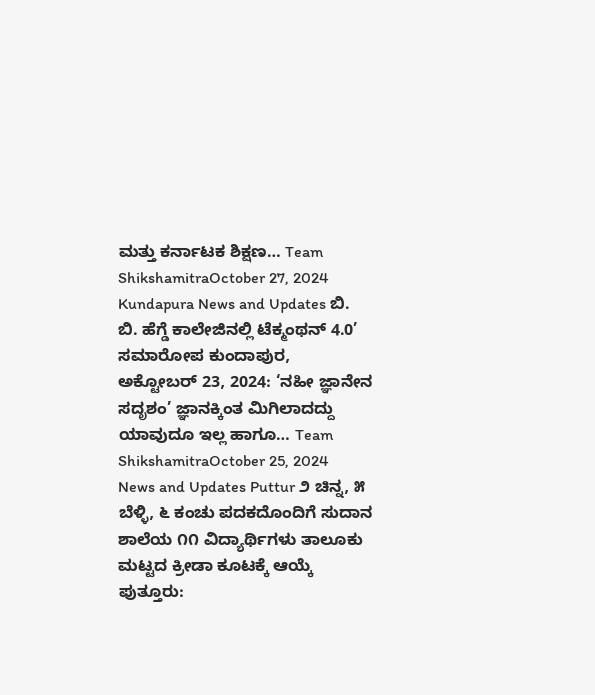ಮತ್ತು ಕರ್ನಾಟಕ ಶಿಕ್ಷಣ… Team ShikshamitraOctober 27, 2024
Kundapura News and Updates ಬಿ. ಬಿ. ಹೆಗ್ಡೆ ಕಾಲೇಜಿನಲ್ಲಿ ಟೆಕ್ಮಂಥನ್ 4.0’ ಸಮಾರೋಪ ಕುಂದಾಪುರ, ಅಕ್ಟೋಬರ್ 23, 2024: ‘ನಹೀ ಜ್ಞಾನೇನ ಸದೃಶಂ’ ಜ್ಞಾನಕ್ಕಿಂತ ಮಿಗಿಲಾದದ್ದು ಯಾವುದೂ ಇಲ್ಲ ಹಾಗೂ… Team ShikshamitraOctober 25, 2024
News and Updates Puttur ೨ ಚಿನ್ನ, ೫ ಬೆಳ್ಳಿ, ೬ ಕಂಚು ಪದಕದೊಂದಿಗೆ ಸುದಾನ ಶಾಲೆಯ ೧೧ ವಿದ್ಯಾರ್ಥಿಗಳು ತಾಲೂಕು ಮಟ್ಟದ ಕ್ರೀಡಾ ಕೂಟಕ್ಕೆ ಆಯ್ಕೆ ಪುತ್ತೂರು: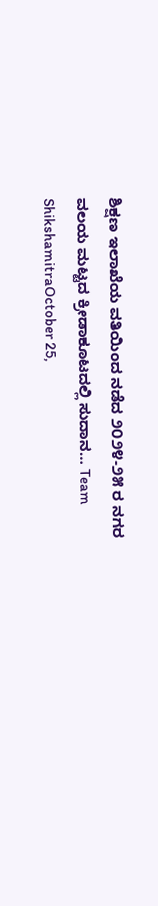ಶಿಕ್ಷಣ ಇಲಾಖೆಯ ವತಿಯಿಂದ ನಡೆದ ೨೦೨೪-೨೫ ರ ನಗರ ವಲಯ ಮಟ್ಟದ ಕ್ರೀಡಾಕೂಟದಲ್ಲಿ ಸುದಾನ… Team ShikshamitraOctober 25,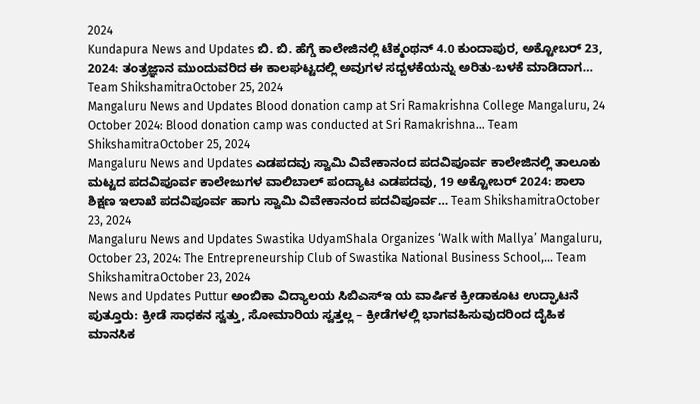2024
Kundapura News and Updates ಬಿ. ಬಿ. ಹೆಗ್ಡೆ ಕಾಲೇಜಿನಲ್ಲಿ ಟೆಕ್ಮಂಥನ್ 4.0 ಕುಂದಾಪುರ, ಅಕ್ಟೋಬರ್ 23, 2024: ತಂತ್ರಜ್ಞಾನ ಮುಂದುವರಿದ ಈ ಕಾಲಘಟ್ಟದಲ್ಲಿ ಅವುಗಳ ಸದ್ಬಳಕೆಯನ್ನು ಅರಿತು-ಬಳಕೆ ಮಾಡಿದಾಗ… Team ShikshamitraOctober 25, 2024
Mangaluru News and Updates Blood donation camp at Sri Ramakrishna College Mangaluru, 24 October 2024: Blood donation camp was conducted at Sri Ramakrishna… Team ShikshamitraOctober 25, 2024
Mangaluru News and Updates ಎಡಪದವು ಸ್ವಾಮಿ ವಿವೇಕಾನಂದ ಪದವಿಪೂರ್ವ ಕಾಲೇಜಿನಲ್ಲಿ ತಾಲೂಕು ಮಟ್ಟದ ಪದವಿಪೂರ್ವ ಕಾಲೇಜುಗಳ ವಾಲಿಬಾಲ್ ಪಂದ್ಯಾಟ ಎಡಪದವು, 19 ಅಕ್ಟೋಬರ್ 2024: ಶಾಲಾ ಶಿಕ್ಷಣ ಇಲಾಖೆ ಪದವಿಪೂರ್ವ ಹಾಗು ಸ್ವಾಮಿ ವಿವೇಕಾನಂದ ಪದವಿಪೂರ್ವ… Team ShikshamitraOctober 23, 2024
Mangaluru News and Updates Swastika UdyamShala Organizes ‘Walk with Mallya’ Mangaluru, October 23, 2024: The Entrepreneurship Club of Swastika National Business School,… Team ShikshamitraOctober 23, 2024
News and Updates Puttur ಅಂಬಿಕಾ ವಿದ್ಯಾಲಯ ಸಿಬಿಎಸ್ಇ ಯ ವಾರ್ಷಿಕ ಕ್ರೀಡಾಕೂಟ ಉದ್ಘಾಟನೆ ಪುತ್ತೂರು: ಕ್ರೀಡೆ ಸಾಧಕನ ಸ್ವತ್ತು, ಸೋಮಾರಿಯ ಸ್ವತ್ತಲ್ಲ – ಕ್ರೀಡೆಗಳಲ್ಲಿ ಭಾಗವಹಿಸುವುದರಿಂದ ದೈಹಿಕ ಮಾನಸಿಕ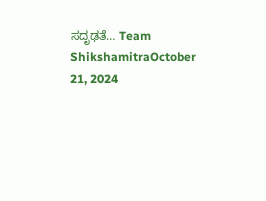ಸದೃಢತೆ… Team ShikshamitraOctober 21, 2024